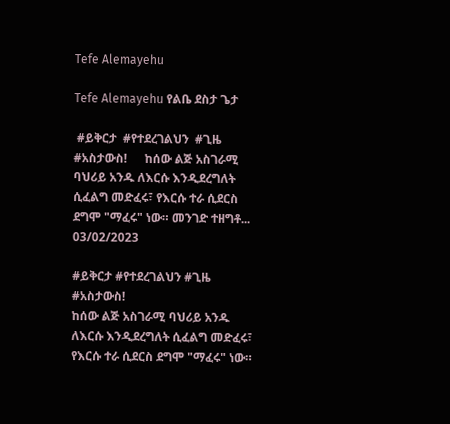Tefe Alemayehu

Tefe Alemayehu የልቤ ደስታ ጌታ

 #ይቅርታ  #የተደረገልህን  #ጊዜ  #አስታውስ!      ከሰው ልጅ አስገራሚ ባህሪይ አንዱ ለእርሱ እንዲደረግለት ሲፈልግ መድፈሩ፣ የእርሱ ተራ ሲደርስ ደግሞ "ማፈሩ" ነው። መንገድ ተዘግቶ...
03/02/2023

#ይቅርታ #የተደረገልህን #ጊዜ #አስታውስ!
ከሰው ልጅ አስገራሚ ባህሪይ አንዱ ለእርሱ እንዲደረግለት ሲፈልግ መድፈሩ፣ የእርሱ ተራ ሲደርስ ደግሞ "ማፈሩ" ነው።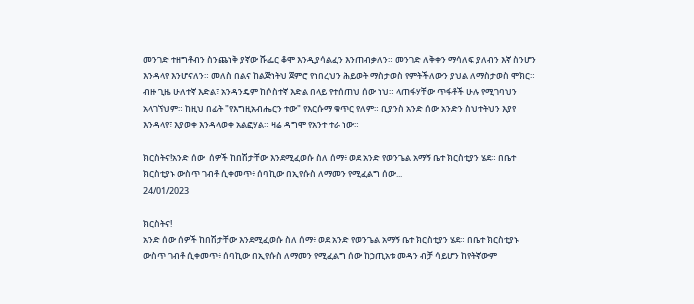መንገድ ተዘግቶብን ስንጨነቅ ያኛው ሹፌር ቆሞ እንዲያሳልፈን እንጠብቃለን። መንገድ ለቅቀን ማሳለፍ ያለብን እኛ ስንሆን እንዳላየ እንሆናለን። መለስ በልና ከልጅነትህ ጀምሮ የነበረህን ሕይወት ማስታወስ የምትችለውን ያህል ለማስታወስ ሞክር። ብዙ ጊዜ ሁለተኛ እድል፣ አንዳንዴም ከሶስተኛ እድል በላይ የተሰጠህ ሰው ነህ። ላጠፋሃቸው ጥፋቶች ሁሉ የሚገባህን አላገኘህም። ከዚህ በፊት "የእግዚአብሔርን ተው" የእርሱማ ቁጥር የለም። ቢያንስ አንድ ሰው አንድን ስህተትህን እያየ እንዳላየ፣ እያወቀ እንዳላወቀ አልፎሃል። ዛሬ ዳግሞ የአንተ ተራ ነው።

ክርስትና!አንድ ሰው  ሰዎች ከበሽታቸው እንደሚፈወሱ ስለ ሰማ፥ ወደ አንድ የወንጌል አማኝ ቤተ ክርስቲያን ሄደ። በቤተ ክርስቲያኑ ውስጥ ገብቶ ሲቀመጥ፥ ሰባኪው በኢየሱስ ለማመን የሚፈልግ ሰው...
24/01/2023

ክርስትና!
አንድ ሰው ሰዎች ከበሽታቸው እንደሚፈወሱ ስለ ሰማ፥ ወደ አንድ የወንጌል አማኝ ቤተ ክርስቲያን ሄደ። በቤተ ክርስቲያኑ ውስጥ ገብቶ ሲቀመጥ፥ ሰባኪው በኢየሱስ ለማመን የሚፈልግ ሰው ከኃጢአቱ መዳን ብቻ ሳይሆን ከየትኛውም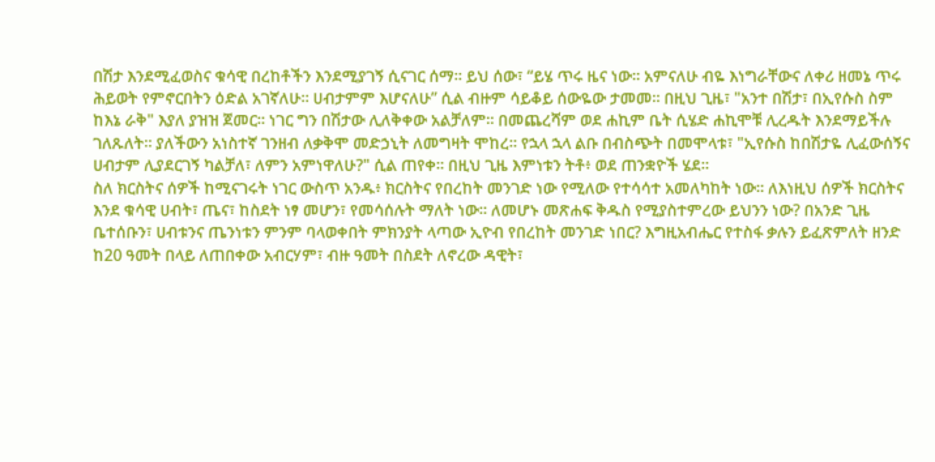በሽታ እንደሚፈወስና ቁሳዊ በረከቶችን እንደሚያገኝ ሲናገር ሰማ። ይህ ሰው፣ “ይሄ ጥሩ ዜና ነው። አምናለሁ ብዬ እነግራቸውና ለቀሪ ዘመኔ ጥሩ ሕይወት የምኖርበትን ዕድል አገኛለሁ። ሀብታምም እሆናለሁ” ሲል ብዙም ሳይቆይ ሰውዬው ታመመ። በዚህ ጊዜ፣ "አንተ በሽታ፣ በኢየሱስ ስም ከእኔ ራቅ" እያለ ያዝዝ ጀመር። ነገር ግን በሽታው ሊለቅቀው አልቻለም። በመጨረሻም ወደ ሐኪም ቤት ሲሄድ ሐኪሞቹ ሊረዱት እንደማይችሉ ገለጹለት። ያለችውን አነስተኛ ገንዘብ ለቃቅሞ መድኃኒት ለመግዛት ሞከረ። የኋላ ኋላ ልቡ በብስጭት በመሞላቱ፣ "ኢየሱስ ከበሽታዬ ሊፈውሰኝና ሀብታም ሊያደርገኝ ካልቻለ፣ ለምን አምነዋለሁ?" ሲል ጠየቀ። በዚህ ጊዜ እምነቱን ትቶ፥ ወደ ጠንቋዮች ሄደ።
ስለ ክርስትና ሰዎች ከሚናገሩት ነገር ውስጥ አንዱ፥ ክርስትና የበረከት መንገድ ነው የሚለው የተሳሳተ አመለካከት ነው። ለእነዚህ ሰዎች ክርስትና እንደ ቁሳዊ ሀብት፣ ጤና፣ ከስደት ነፃ መሆን፣ የመሳሰሉት ማለት ነው። ለመሆኑ መጽሐፍ ቅዱስ የሚያስተምረው ይህንን ነው? በአንድ ጊዜ ቤተሰቡን፣ ሀብቱንና ጤንነቱን ምንም ባላወቀበት ምክንያት ላጣው ኢዮብ የበረከት መንገድ ነበር? እግዚአብሔር የተስፋ ቃሉን ይፈጽምለት ዘንድ ከ20 ዓመት በላይ ለጠበቀው አብርሃም፣ ብዙ ዓመት በስደት ለኖረው ዳዊት፣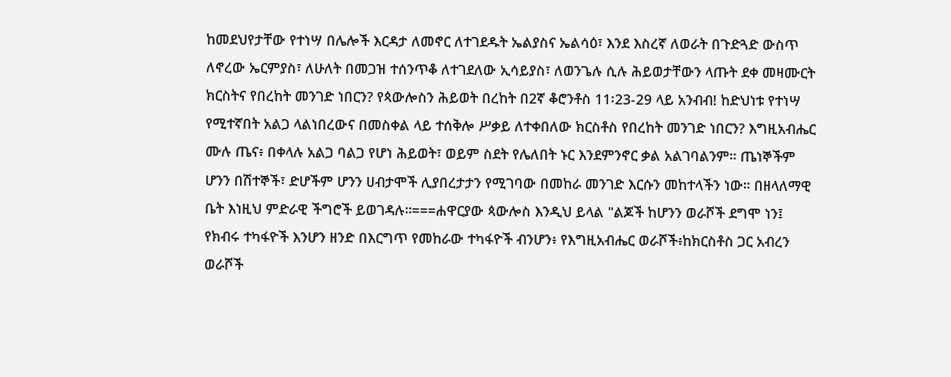ከመደህየታቸው የተነሣ በሌሎች እርዳታ ለመኖር ለተገደዱት ኤልያስና ኤልሳዕ፣ እንደ እስረኛ ለወራት በጉድጓድ ውስጥ ለኖረው ኤርምያስ፣ ለሁለት በመጋዝ ተሰንጥቆ ለተገደለው ኢሳይያስ፣ ለወንጌሉ ሲሉ ሕይወታቸውን ላጡት ደቀ መዛሙርት ክርስትና የበረከት መንገድ ነበርን? የጳውሎስን ሕይወት በረከት በ2ኛ ቆሮንቶስ 11፡23-29 ላይ አንብብ! ከድህነቱ የተነሣ የሚተኛበት አልጋ ላልነበረውና በመስቀል ላይ ተሰቅሎ ሥቃይ ለተቀበለው ክርስቶስ የበረከት መንገድ ነበርን? እግዚአብሔር ሙሉ ጤና፥ በቀላሉ አልጋ ባልጋ የሆነ ሕይወት፣ ወይም ስደት የሌለበት ኑር እንደምንኖር ቃል አልገባልንም። ጤነኞችም ሆንን በሽተኞች፣ ድሆችም ሆንን ሀብታሞች ሊያበረታታን የሚገባው በመከራ መንገድ እርሱን መከተላችን ነው። በዘላለማዊ ቤት እነዚህ ምድራዊ ችግሮች ይወገዳሉ።===ሐዋርያው ጳውሎስ እንዲህ ይላል "ልጆች ከሆንን ወራሾች ደግሞ ነን፤ የክብሩ ተካፋዮች እንሆን ዘንድ በእርግጥ የመከራው ተካፋዮች ብንሆን፥ የእግዚአብሔር ወራሾች፥ከክርስቶስ ጋር አብረን ወራሾች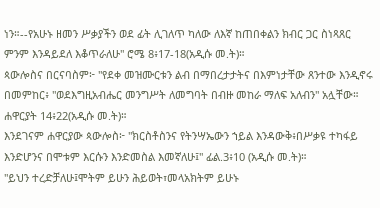ነን።--የአሁኑ ዘመን ሥቃያችን ወደ ፊት ሊገለጥ ካለው ለእኛ ከጠበቀልን ክብር ጋር ስነጻጸር ምንም እንዳይደለ እቆጥራለሁ" ሮሜ 8፥17-18(አዲሱ መ.ት)።
ጳውሎስና በርናባስም፦ "የደቀ መዝሙርቱን ልብ በማበረታታትና በእምነታቸው ጸንተው እንዲኖሩ በመምከር፥ "ወደእግዚአብሔር መንግሥት ለመግባት በብዙ መከራ ማለፍ አለብን" አሏቸው። ሐዋርያት 14፥22(አዲሱ መ.ት)።
እንደገናም ሐዋርያው ጳውሎስ፦ "ክርስቶስንና የትንሣኤውን ኀይል እንዳውቅ፥በሥቃዩ ተካፋይ እንድሆንና በሞቱም እርሱን እንድመስል እመኛለሁ፤" ፊል.3፥10 (አዲሱ መ.ት)።
"ይህን ተረድቻለሁ፤ሞትም ይሁን ሕይወት፣መላአክትም ይሁኑ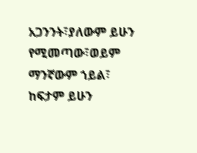አጋንንት፣ያለውም ይሁን የሚመጣው፣ወይም ማንኛውም ኀይል፣ ከፍታም ይሁን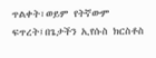ጥልቀት፣ወይም የትኛውም ፍጥረት፤በጌታችን ኢየሱስ ክርስቶስ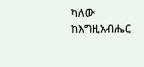ካለው ከእግዚአብሔር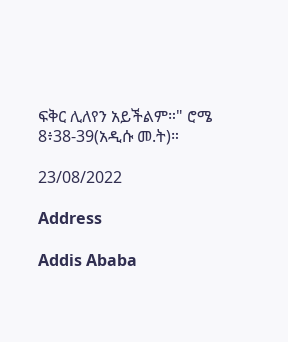ፍቅር ሊለየን አይችልም።" ሮሜ 8፥38-39(አዲሱ መ.ት)።

23/08/2022

Address

Addis Ababa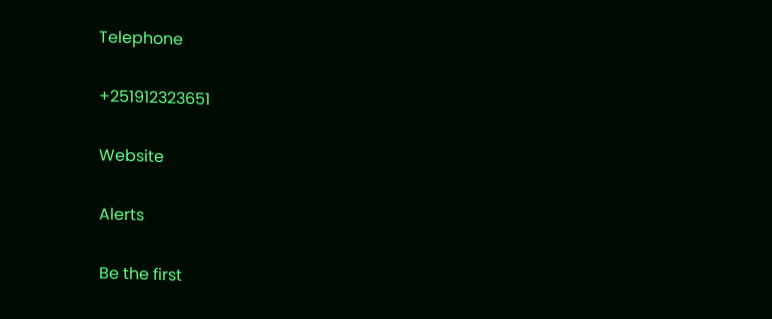Telephone

+251912323651

Website

Alerts

Be the first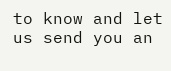to know and let us send you an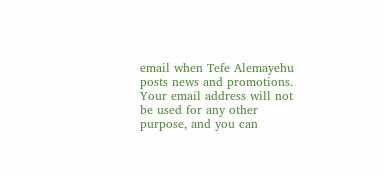email when Tefe Alemayehu posts news and promotions. Your email address will not be used for any other purpose, and you can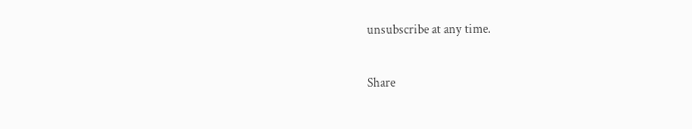unsubscribe at any time.

Share